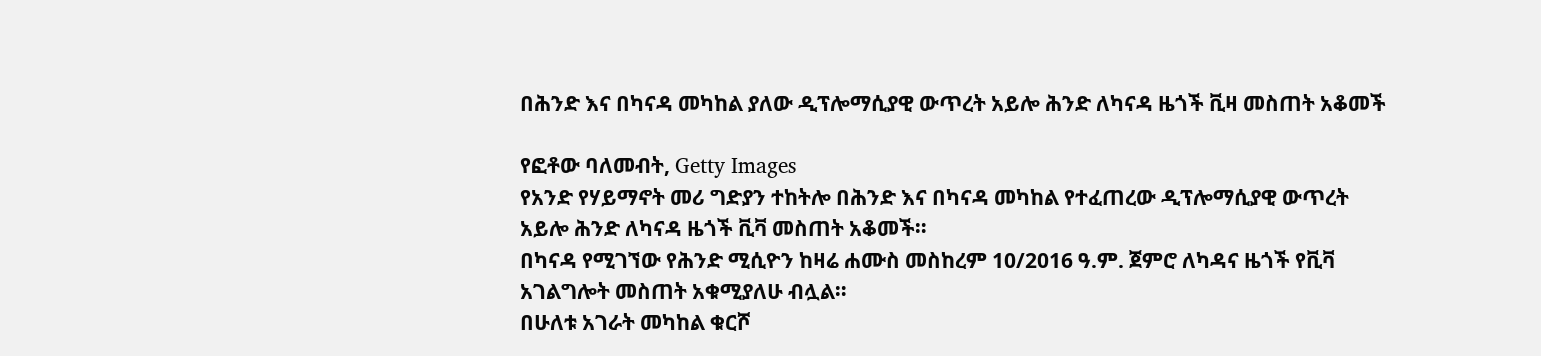በሕንድ እና በካናዳ መካከል ያለው ዲፕሎማሲያዊ ውጥረት አይሎ ሕንድ ለካናዳ ዜጎች ቪዛ መስጠት አቆመች

የፎቶው ባለመብት, Getty Images
የአንድ የሃይማኖት መሪ ግድያን ተከትሎ በሕንድ እና በካናዳ መካከል የተፈጠረው ዲፕሎማሲያዊ ውጥረት አይሎ ሕንድ ለካናዳ ዜጎች ቪቫ መስጠት አቆመች።
በካናዳ የሚገኘው የሕንድ ሚሲዮን ከዛሬ ሐሙስ መስከረም 10/2016 ዓ.ም. ጀምሮ ለካዳና ዜጎች የቪቫ አገልግሎት መስጠት አቁሚያለሁ ብሏል።
በሁለቱ አገራት መካከል ቁርሾ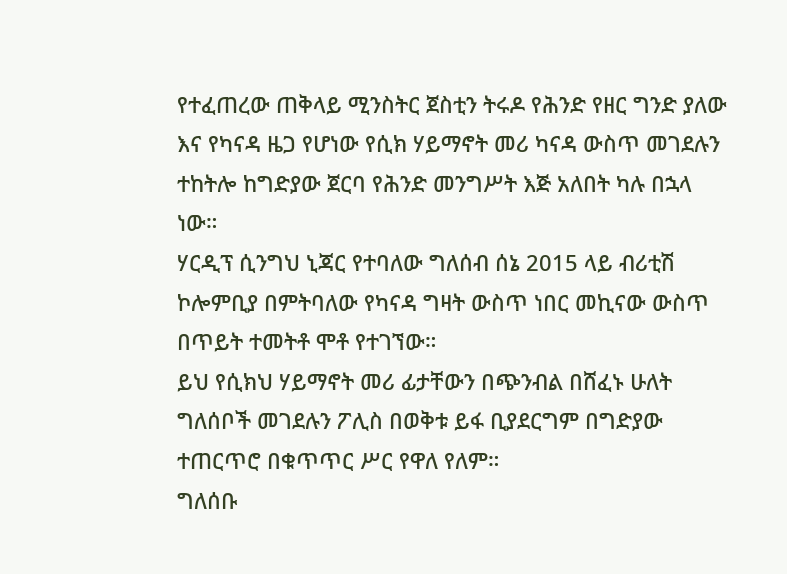የተፈጠረው ጠቅላይ ሚንስትር ጀስቲን ትሩዶ የሕንድ የዘር ግንድ ያለው እና የካናዳ ዜጋ የሆነው የሲክ ሃይማኖት መሪ ካናዳ ውስጥ መገደሉን ተከትሎ ከግድያው ጀርባ የሕንድ መንግሥት እጅ አለበት ካሉ በኋላ ነው።
ሃርዲፕ ሲንግህ ኒጃር የተባለው ግለሰብ ሰኔ 2015 ላይ ብሪቲሽ ኮሎምቢያ በምትባለው የካናዳ ግዛት ውስጥ ነበር መኪናው ውስጥ በጥይት ተመትቶ ሞቶ የተገኘው።
ይህ የሲክህ ሃይማኖት መሪ ፊታቸውን በጭንብል በሸፈኑ ሁለት ግለሰቦች መገደሉን ፖሊስ በወቅቱ ይፋ ቢያደርግም በግድያው ተጠርጥሮ በቁጥጥር ሥር የዋለ የለም።
ግለሰቡ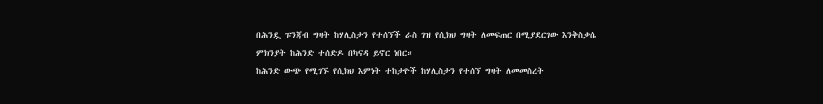በሕንዷ ፑንጃብ ግዛት ከሃሊስታን የተሰኘች ራስ ገዝ የሲክህ ግዛት ለመፍጠር በሚያደርገው እንቅስቃሴ ምክንያት ከሕንድ ተሰድዶ በካናዳ ይኖር ነበር።
ከሕንድ ውጭ የሚገኙ የሲክህ እምነት ተከታዮች ከሃሊስታን የተሰኘ ግዛት ለመመስረት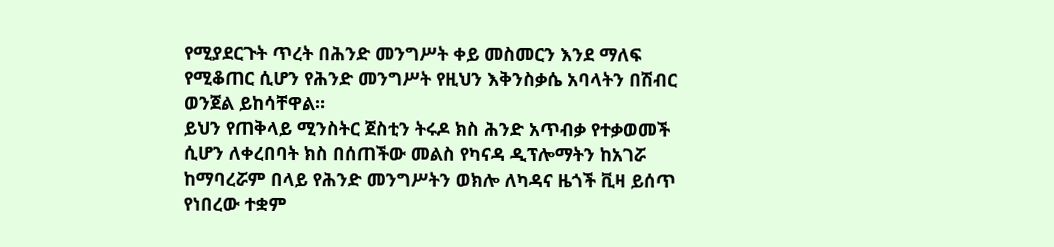የሚያደርጉት ጥረት በሕንድ መንግሥት ቀይ መስመርን እንደ ማለፍ የሚቆጠር ሲሆን የሕንድ መንግሥት የዚህን እቅንስቃሴ አባላትን በሽብር ወንጀል ይከሳቸዋል።
ይህን የጠቅላይ ሚንስትር ጀስቲን ትሩዶ ክስ ሕንድ አጥብቃ የተቃወመች ሲሆን ለቀረበባት ክስ በሰጠችው መልስ የካናዳ ዲፕሎማትን ከአገሯ ከማባረሯም በላይ የሕንድ መንግሥትን ወክሎ ለካዳና ዜጎች ቪዛ ይሰጥ የነበረው ተቋም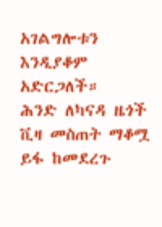አገልግሎቱን እንዲያቆም አድርጋለች።
ሕንድ ለካናዳ ዜጎች ቪዛ መስጠት ማቆሟ ይፋ ከመደረጉ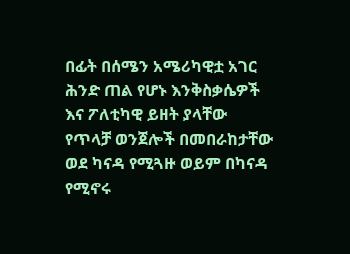በፊት በሰሜን አሜሪካዊቷ አገር ሕንድ ጠል የሆኑ እንቅስቃሴዎች እና ፖለቲካዊ ይዘት ያላቸው የጥላቻ ወንጀሎች በመበራከታቸው ወደ ካናዳ የሚጓዙ ወይም በካናዳ የሚኖሩ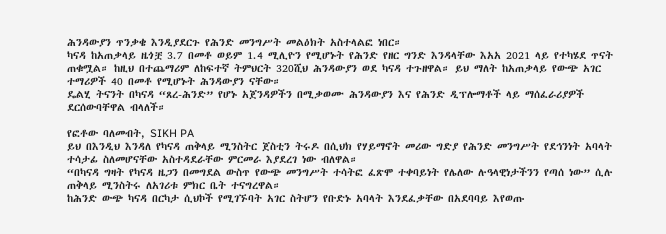ሕንዳውያን ጥንቃቄ እንዲያደርጉ የሕንድ መንግሥት መልዕክት አስተላልፎ ነበር።
ካናዳ ከአጠቃላይ ዜጎቿ 3.7 በመቶ ወይም 1.4 ሚሊዮን የሚሆኑት የሕንድ የዘር ግንድ እንዳላቸው እአአ 2021 ላይ የተካሄደ ጥናት ጠቁሟል። ከዚህ በተጨማሪም ለከፍተኛ ትምህርት 320ሺህ ሕንዳውያን ወደ ካናዳ ተጉዘዋል። ይህ ማለት ከአጠቃላይ የውጭ አገር ተማሪዎች 40 በመቶ የሚሆኑት ሕንዳውያን ናቸው።
ዴልሂ ትናንት በካናዳ “ጸረ-ሕንድ” የሆኑ አጀንዳዎችን በሚቃወሙ ሕንዳውያን እና የሕንድ ዲፕሎማቶች ላይ ማሰፈራሪያዎች ደርሰውባቸዋል ብላለች።

የፎቶው ባለመብት, SIKH PA
ይህ በእንዲህ እንዳለ የካናዳ ጠቅላይ ሚንስትር ጀስቲን ትሩዶ በሲህክ የሃይማኖት መሪው ግድያ የሕንድ መንግሥት የደኅንነት አባላት ተሳታፊ ስለመሆናቸው አስተዳደራቸው ምርመራ እያደረገ ነው ብለዋል።
“በካናዳ ግዛት የካናዳ ዜጋን በመግደል ውስጥ የውጭ መንግሥት ተሳትፎ ፈጽሞ ተቀባይነት የሌለው ሉዓላዊነታችንን የጣሰ ነው” ሲሉ ጠቅላይ ሚንስትሩ ለአገሪቱ ምክር ቤት ተናግረዋል።
ከሕንድ ውጭ ካናዳ በርካታ ሲህኮች የሚገኙባት አገር ስትሆን የቡድኑ አባላት እንደፈቃቸው በአደባባይ እየወጡ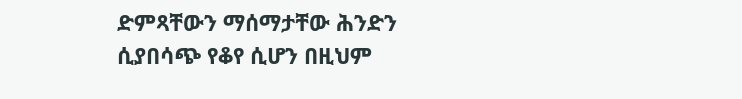ድምጻቸውን ማሰማታቸው ሕንድን ሲያበሳጭ የቆየ ሲሆን በዚህም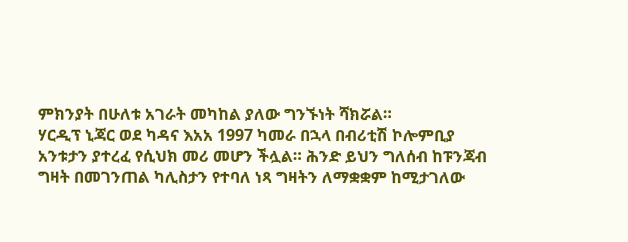ምክንያት በሁለቱ አገራት መካከል ያለው ግንኙነት ሻክሯል።
ሃርዲፕ ኒጃር ወደ ካዳና እአአ 1997 ካመራ በኋላ በብሪቲሽ ኮሎምቢያ አንቱታን ያተረፈ የሲህክ መሪ መሆን ችሏል። ሕንድ ይህን ግለሰብ ከፑንጃብ ግዛት በመገንጠል ካሊስታን የተባለ ነጻ ግዛትን ለማቋቋም ከሚታገለው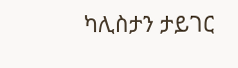ካሊስታን ታይገር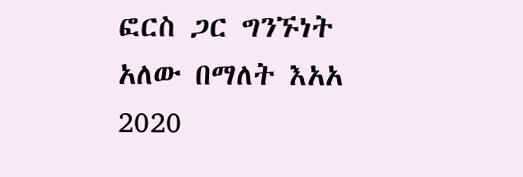ፎርስ ጋር ግንኙነት አለው በማለት እአአ 2020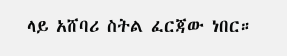ላይ አሸባሪ ስትል ፈርጃው ነበር።